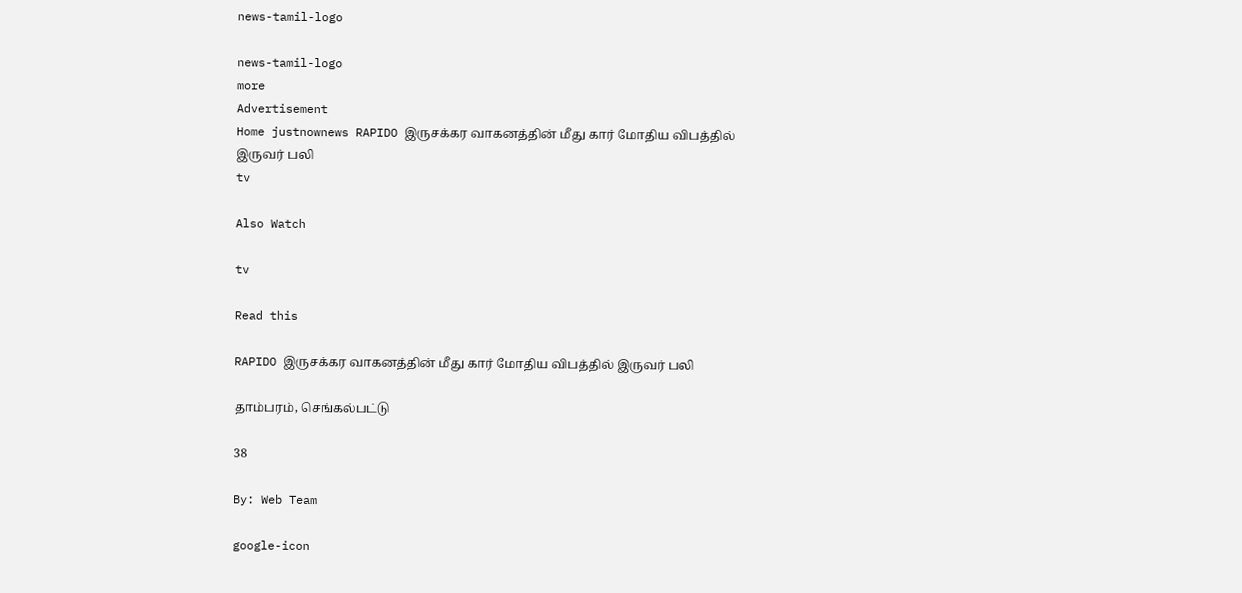news-tamil-logo

news-tamil-logo
more
Advertisement
Home justnownews RAPIDO இருசக்கர வாகனத்தின் மீது கார் மோதிய விபத்தில் இருவர் பலி
tv

Also Watch

tv

Read this

RAPIDO இருசக்கர வாகனத்தின் மீது கார் மோதிய விபத்தில் இருவர் பலி

தாம்பரம், செங்கல்பட்டு

38

By: Web Team

google-icon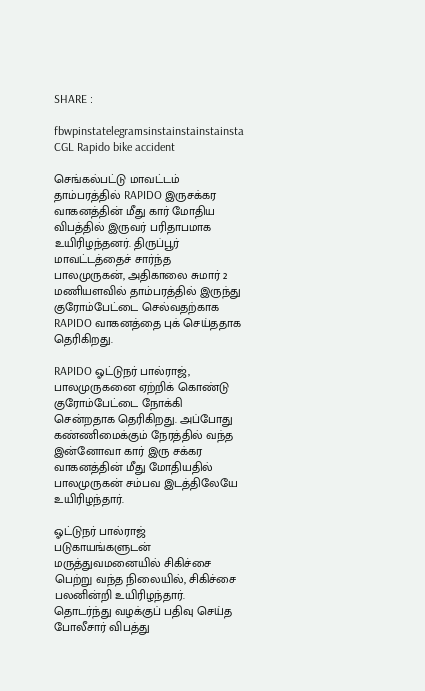SHARE :

fbwpinstatelegramsinstainstainstainsta
CGL Rapido bike accident

செங்கல்பட்டு மாவட்டம் தாம்பரத்தில் RAPIDO இருசக்கர வாகனத்தின் மீது கார் மோதிய விபத்தில் இருவர் பரிதாபமாக உயிரிழந்தனர். திருப்பூர் மாவட்டத்தைச் சார்ந்த பாலமுருகன், அதிகாலை சுமார் 2 மணியளவில் தாம்பரத்தில் இருந்து குரோம்பேட்டை செல்வதற்காக RAPIDO வாகனத்தை புக் செய்ததாக தெரிகிறது.

RAPIDO ஓட்டுநர் பால்ராஜ், பாலமுருகனை ஏற்றிக் கொண்டு குரோம்பேட்டை நோக்கி சென்றதாக தெரிகிறது. அப்போது கண்ணிமைக்கும் நேரத்தில் வந்த இன்னோவா கார் இரு சக்கர வாகனத்தின் மீது மோதியதில் பாலமுருகன் சம்பவ இடத்திலேயே உயிரிழந்தார்.

ஓட்டுநர் பால்ராஜ் படுகாயங்களுடன் மருத்துவமனையில் சிகிச்சை பெற்று வந்த நிலையில், சிகிச்சை பலனின்றி உயிரிழந்தார். தொடர்ந்து வழக்குப் பதிவு செய்த போலீசார் விபத்து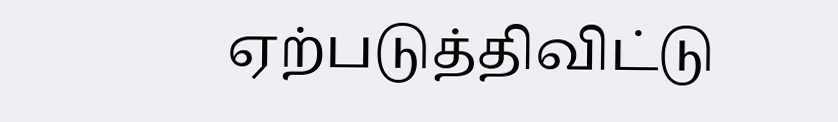ஏற்படுத்திவிட்டு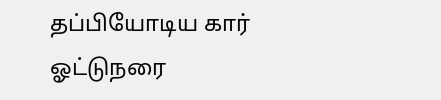தப்பியோடிய கார் ஓட்டுநரை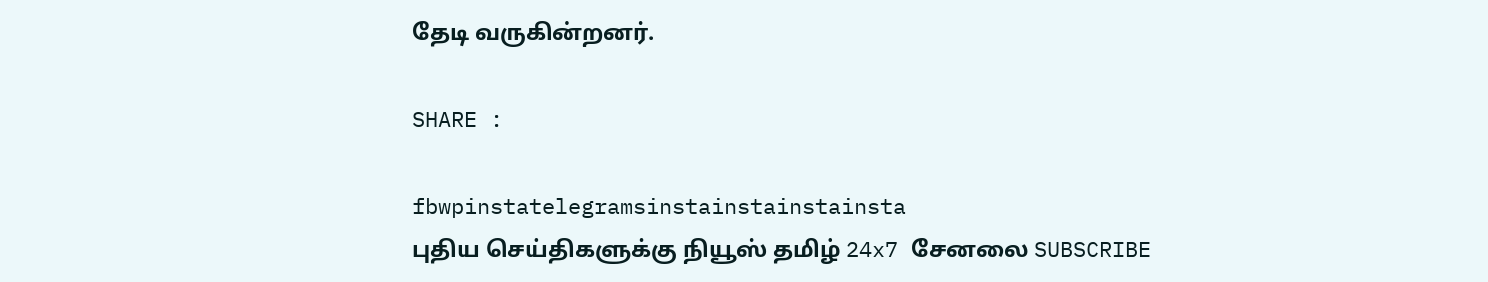தேடி வருகின்றனர்.

SHARE :

fbwpinstatelegramsinstainstainstainsta
புதிய செய்திகளுக்கு நியூஸ் தமிழ் 24x7 சேனலை SUBSCRIBE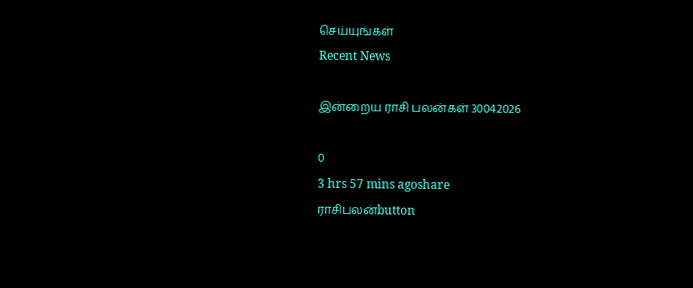செய்யுங்கள்
Recent News

இன்றைய ராசி பலன்கள் 30042026

0
3 hrs 57 mins agoshare
ராசிபலன்button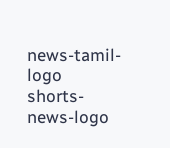news-tamil-logo
shorts-news-logo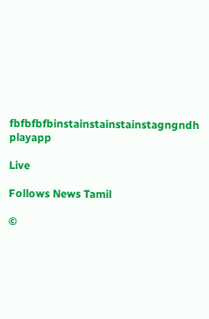fbfbfbfbinstainstainstainstagngndh
playapp

Live

Follows News Tamil

©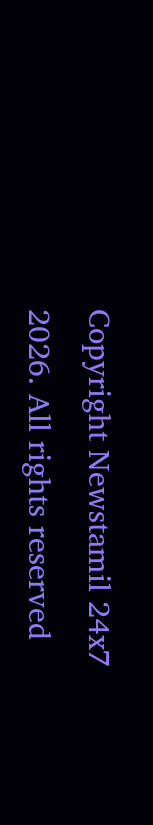Copyright Newstamil 24x7 2026. All rights reserved